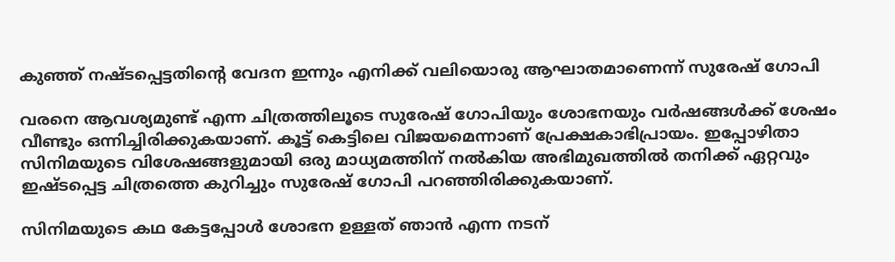കുഞ്ഞ് നഷ്ടപ്പെട്ടതിന്റെ വേദന ഇന്നും എനിക്ക് വലിയൊരു ആഘാതമാണെന്ന് സുരേഷ് ഗോപി

വരനെ ആവശ്യമുണ്ട് എന്ന ചിത്രത്തിലൂടെ സുരേഷ് ഗോപിയും ശോഭനയും വർഷങ്ങൾക്ക് ശേഷം വീണ്ടും ഒന്നിച്ചിരിക്കുകയാണ്. കൂട്ട് കെട്ടിലെ വിജയമെന്നാണ് പ്രേക്ഷകാഭിപ്രായം. ഇപ്പോഴിതാ സിനിമയുടെ വിശേഷങ്ങളുമായി ഒരു മാധ്യമത്തിന് നൽകിയ അഭിമുഖത്തിൽ തനിക്ക് ഏറ്റവും ഇഷ്ടപ്പെട്ട ചിത്രത്തെ കുറിച്ചും സുരേഷ് ഗോപി പറഞ്ഞിരിക്കുകയാണ്.

സിനിമയുടെ കഥ കേട്ടപ്പോള്‍ ശോഭന ഉള്ളത് ഞാന്‍ എന്ന നടന്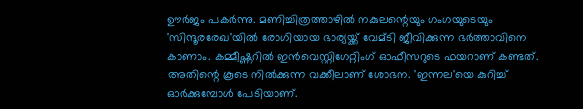ഊര്‍ജം പകര്‍ന്നു. മണിച്ചിത്രത്താഴില്‍ നകുലന്റെയും ഗംഗയുടെയും 'സിന്ദൂരരേഖ'യില്‍ രോഗിയായ ഭാര്യയ്ക്ക് വേമ്ടി ജീവിക്കുന്ന ഭര്‍ത്താവിനെ കാണാം. കമ്മീഷ്ണറില്‍ ഇന്‍വെസ്റ്റിഗേറ്റിംഗ് ഓഫീസറുടെ ഫയറാണ് കണ്ടത്. അതിന്റെ കൂടെ നില്‍ക്കുന്ന വക്കീലാണ് ശോഭന. 'ഇന്നല'യെ കുറിച്ച് ഓര്‍ക്കുമ്പോള്‍ പേടിയാണ്.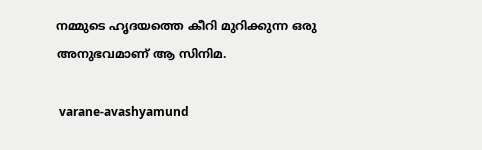നമ്മുടെ ഹൃദയത്തെ കീറി മുറിക്കുന്ന ഒരു അനുഭവമാണ് ആ സിനിമ.

 varane-avashyamund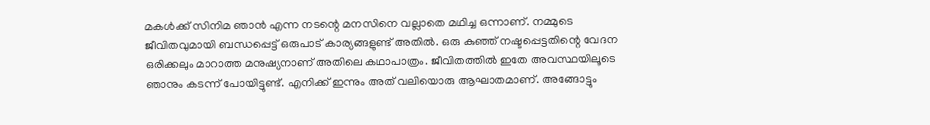മകള്‍ക്ക് സിനിമ ഞാന്‍ എന്ന നടന്റെ മനസിനെ വല്ലാതെ മഥിച്ച ഒന്നാണ്. നമ്മുടെ ജീവിതവുമായി ബന്ധപ്പെട്ട് ഒരുപാട് കാര്യങ്ങളുണ്ട് അതില്‍. ഒരു കുഞ്ഞ് നഷ്ടപ്പെട്ടതിന്റെ വേദന ഒരിക്കലും മാറാത്ത മനുഷ്യനാണ് അതിലെ കഥാപാത്രം. ജീവിതത്തില്‍ ഇതേ അവസ്ഥയിലൂടെ ഞാനും കടന്ന് പോയിട്ടുണ്ട്. എനിക്ക് ഇന്നും അത് വലിയൊരു ആഘാതമാണ്. അങ്ങോട്ടും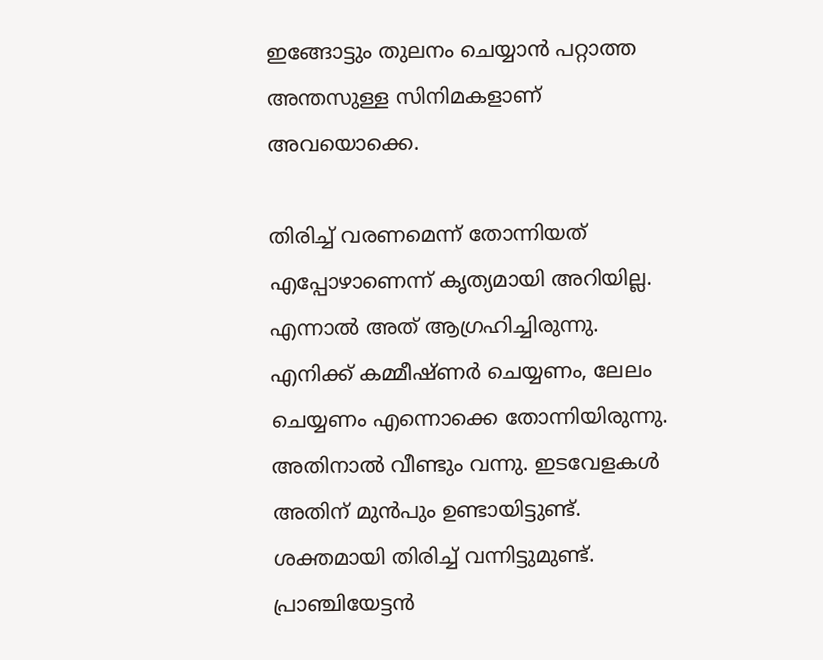ഇങ്ങോട്ടും തുലനം ചെയ്യാന്‍ പറ്റാത്ത അന്തസുള്ള സിനിമകളാണ് അവയൊക്കെ.

തിരിച്ച് വരണമെന്ന് തോന്നിയത് എപ്പോഴാണെന്ന് കൃത്യമായി അറിയില്ല. എന്നാല്‍ അത് ആഗ്രഹിച്ചിരുന്നു. എനിക്ക് കമ്മീഷ്ണര്‍ ചെയ്യണം, ലേലം ചെയ്യണം എന്നൊക്കെ തോന്നിയിരുന്നു. അതിനാല്‍ വീണ്ടും വന്നു. ഇടവേളകള്‍ അതിന് മുന്‍പും ഉണ്ടായിട്ടുണ്ട്. ശക്തമായി തിരിച്ച് വന്നിട്ടുമുണ്ട്. പ്രാഞ്ചിയേട്ടന്‍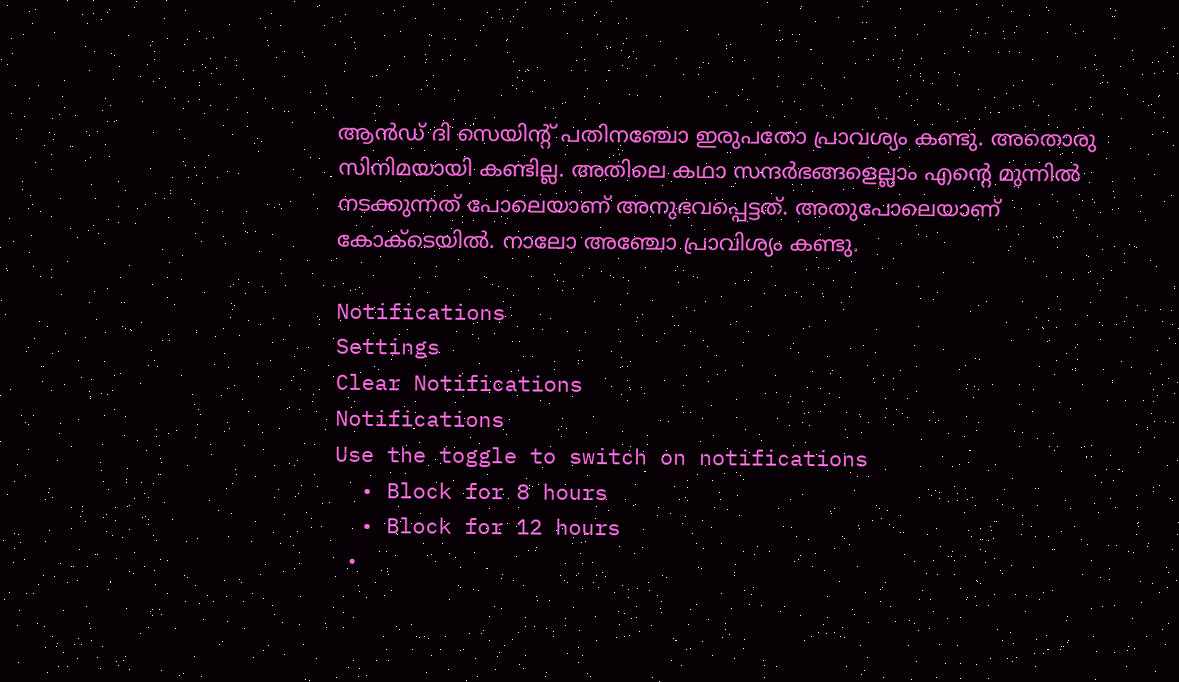ആന്‍ഡ് ദി സെയിന്റ് പതിനഞ്ചോ ഇരുപതോ പ്രാവശ്യം കണ്ടു. അതൊരു സിനിമയായി കണ്ടില്ല. അതിലെ കഥാ സന്ദര്‍ഭങ്ങളെല്ലാം എന്റെ മുന്നില്‍ നടക്കുന്നത് പോലെയാണ് അനുഭവപ്പെട്ടത്. അതുപോലെയാണ് കോക്ടെയില്‍. നാലോ അഞ്ചോ പ്രാവിശ്യം കണ്ടു.

Notifications
Settings
Clear Notifications
Notifications
Use the toggle to switch on notifications
  • Block for 8 hours
  • Block for 12 hours
  •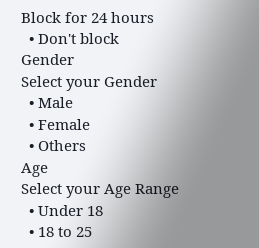Block for 24 hours
  • Don't block
Gender
Select your Gender
  • Male
  • Female
  • Others
Age
Select your Age Range
  • Under 18
  • 18 to 25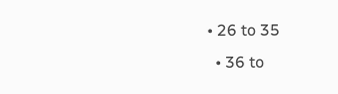• 26 to 35
  • 36 to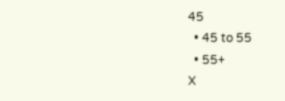45
  • 45 to 55
  • 55+
X